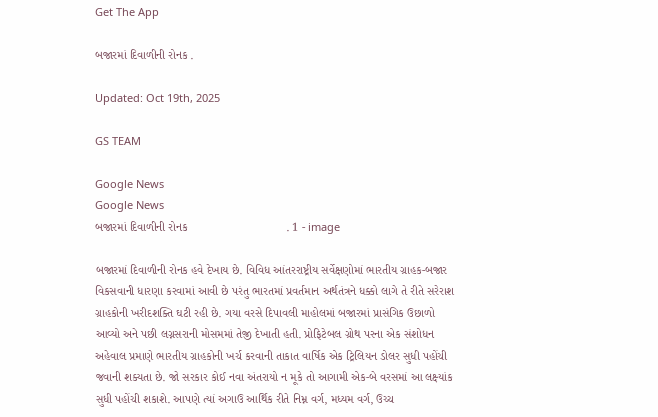Get The App

બજારમાં દિવાળીની રોનક .

Updated: Oct 19th, 2025

GS TEAM

Google News
Google News
બજારમાં દિવાળીની રોનક                              . 1 - image

બજારમાં દિવાળીની રોનક હવે દેખાય છે. વિવિધ આંતરરાષ્ટ્રીય સર્વેક્ષણોમાં ભારતીય ગ્રાહક-બજાર વિકસવાની ધારણા કરવામાં આવી છે પરંતુ ભારતમાં પ્રવર્તમાન અર્થતંત્રને ધક્કો લાગે તે રીતે સરેરાશ ગ્રાહકોની ખરીદશક્તિ ઘટી રહી છે. ગયા વરસે દિપાવલી માહોલમાં બજારમાં પ્રાસંગિક ઉછાળો આવ્યો અને પછી લગ્નસરાની મોસમમાં તેજી દેખાતી હતી. પ્રોફિટેબલ ગ્રોથ પરના એક સંશોધન અહેવાલ પ્રમાણે ભારતીય ગ્રાહકોની ખર્ચ કરવાની તાકાત વાર્ષિક એક ટ્રિલિયન ડોલર સુધી પહોંચી જવાની શક્યતા છે. જો સરકાર કોઈ નવા અંતરાયો ન મૂકે તો આગામી એક-બે વરસમાં આ લક્ષ્યાંક સુધી પહોંચી શકાશે. આપણે ત્યાં અગાઉ આર્થિક રીતે નિમ્ન વર્ગ, મધ્યમ વર્ગ, ઉચ્ચ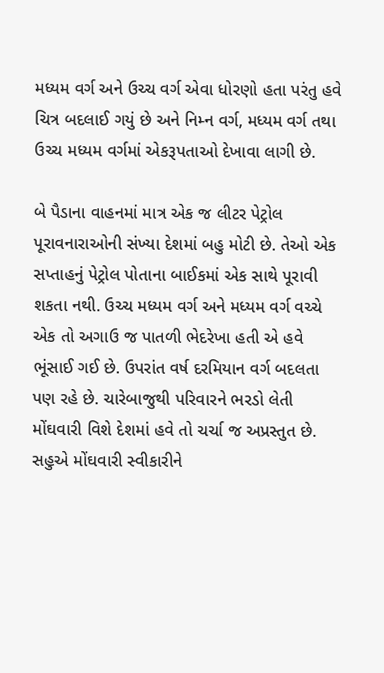મધ્યમ વર્ગ અને ઉચ્ચ વર્ગ એવા ધોરણો હતા પરંતુ હવે ચિત્ર બદલાઈ ગયું છે અને નિમ્ન વર્ગ, મધ્યમ વર્ગ તથા ઉચ્ચ મધ્યમ વર્ગમાં એકરૂપતાઓ દેખાવા લાગી છે.

બે પૈડાના વાહનમાં માત્ર એક જ લીટર પેટ્રોલ પૂરાવનારાઓની સંખ્યા દેશમાં બહુ મોટી છે. તેઓ એક સપ્તાહનું પેટ્રોલ પોતાના બાઈકમાં એક સાથે પૂરાવી શકતા નથી. ઉચ્ચ મધ્યમ વર્ગ અને મધ્યમ વર્ગ વચ્ચે એક તો અગાઉ જ પાતળી ભેદરેખા હતી એ હવે ભૂંસાઈ ગઈ છે. ઉપરાંત વર્ષ દરમિયાન વર્ગ બદલતા પણ રહે છે. ચારેબાજુથી પરિવારને ભરડો લેતી મોંઘવારી વિશે દેશમાં હવે તો ચર્ચા જ અપ્રસ્તુત છે. સહુએ મોંઘવારી સ્વીકારીને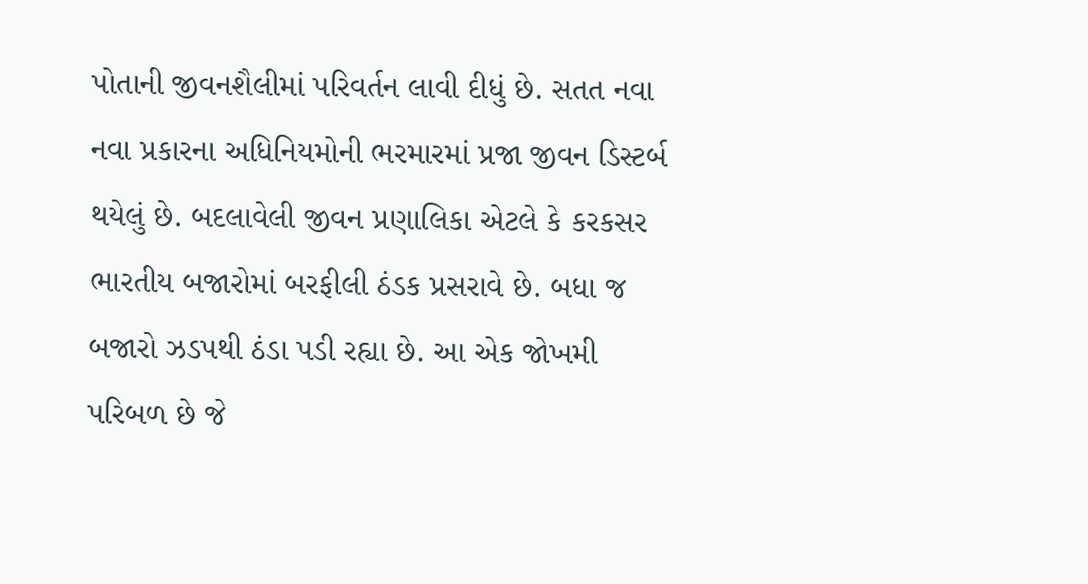પોતાની જીવનશૈલીમાં પરિવર્તન લાવી દીધું છે. સતત નવા નવા પ્રકારના અધિનિયમોની ભરમારમાં પ્રજા જીવન ડિસ્ટર્બ થયેલું છે. બદલાવેલી જીવન પ્રણાલિકા એટલે કે કરકસર ભારતીય બજારોમાં બરફીલી ઠંડક પ્રસરાવે છે. બધા જ બજારો ઝડપથી ઠંડા પડી રહ્યા છે. આ એક જોખમી પરિબળ છે જે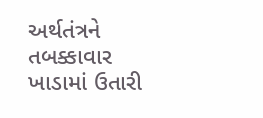અર્થતંત્રને તબક્કાવાર ખાડામાં ઉતારી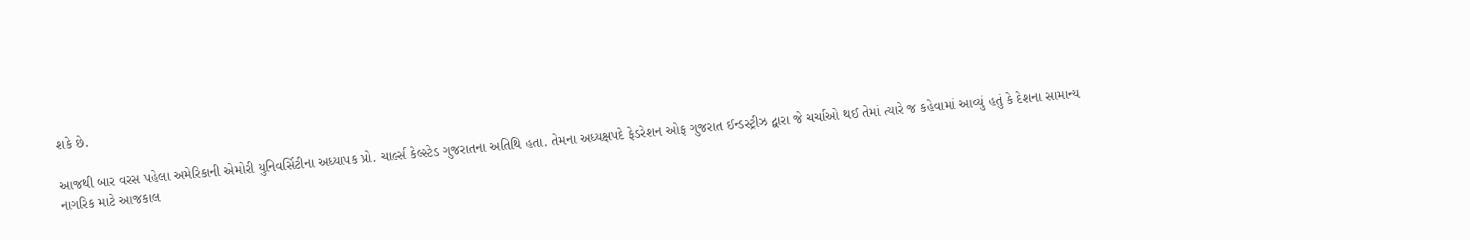શકે છે.

આજથી બાર વરસ પહેલા અમેરિકાની એમોરી યુનિવર્સિટીના અધ્યાપક પ્રો. ચાર્લ્સ કેલ્સ્ટેડ ગુજરાતના અતિથિ હતા. તેમના અધ્યક્ષપદે ફેડરેશન ઓફ ગુજરાત ઈન્ડસ્ટ્રીઝ દ્વારા જે ચર્ચાઓ થઈ તેમાં ત્યારે જ કહેવામાં આવ્યું હતું કે દેશના સામાન્ય નાગરિક માટે આજકાલ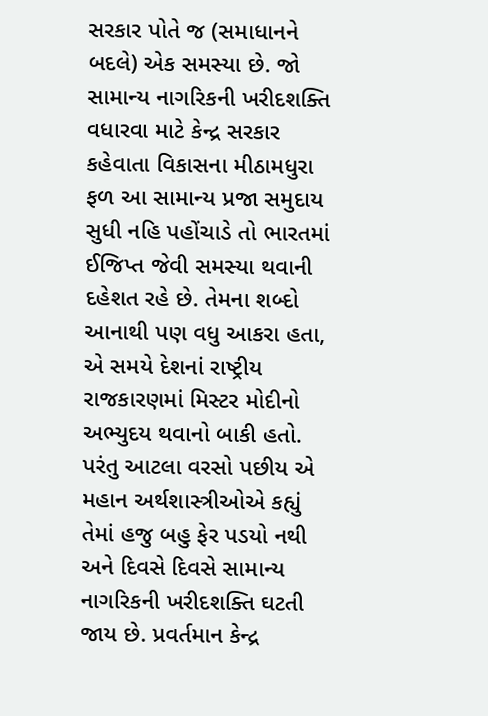સરકાર પોતે જ (સમાધાનને બદલે) એક સમસ્યા છે. જો સામાન્ય નાગરિકની ખરીદશક્તિ વધારવા માટે કેન્દ્ર સરકાર કહેવાતા વિકાસના મીઠામધુરા ફળ આ સામાન્ય પ્રજા સમુદાય સુધી નહિ પહોંચાડે તો ભારતમાં ઈજિપ્ત જેવી સમસ્યા થવાની દહેશત રહે છે. તેમના શબ્દો આનાથી પણ વધુ આકરા હતા, એ સમયે દેશનાં રાષ્ટ્રીય રાજકારણમાં મિસ્ટર મોદીનો અભ્યુદય થવાનો બાકી હતો. પરંતુ આટલા વરસો પછીય એ મહાન અર્થશાસ્ત્રીઓએ કહ્યું તેમાં હજુ બહુ ફેર પડયો નથી અને દિવસે દિવસે સામાન્ય નાગરિકની ખરીદશક્તિ ઘટતી જાય છે. પ્રવર્તમાન કેન્દ્ર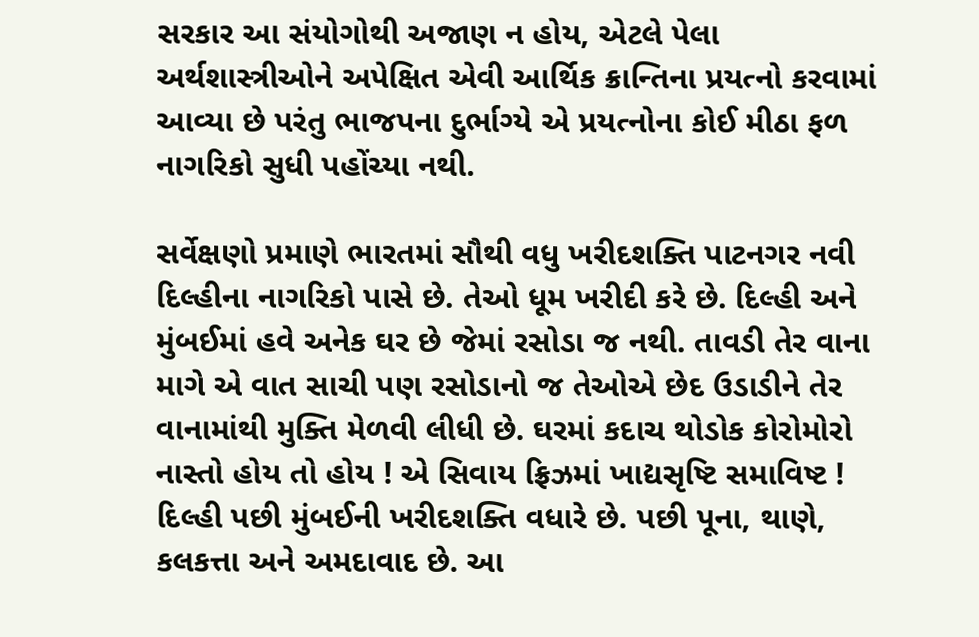સરકાર આ સંયોગોથી અજાણ ન હોય, એટલે પેલા અર્થશાસ્ત્રીઓને અપેક્ષિત એવી આર્થિક ક્રાન્તિના પ્રયત્નો કરવામાં આવ્યા છે પરંતુ ભાજપના દુર્ભાગ્યે એ પ્રયત્નોના કોઈ મીઠા ફળ નાગરિકો સુધી પહોંચ્યા નથી.

સર્વેક્ષણો પ્રમાણે ભારતમાં સૌથી વધુ ખરીદશક્તિ પાટનગર નવી દિલ્હીના નાગરિકો પાસે છે. તેઓ ધૂમ ખરીદી કરે છે. દિલ્હી અને મુંબઈમાં હવે અનેક ઘર છે જેમાં રસોડા જ નથી. તાવડી તેર વાના માગે એ વાત સાચી પણ રસોડાનો જ તેઓએ છેદ ઉડાડીને તેર વાનામાંથી મુક્તિ મેળવી લીધી છે. ઘરમાં કદાચ થોડોક કોરોમોરો નાસ્તો હોય તો હોય ! એ સિવાય ફ્રિઝમાં ખાદ્યસૃષ્ટિ સમાવિષ્ટ ! દિલ્હી પછી મુંબઈની ખરીદશક્તિ વધારે છે. પછી પૂના, થાણે, કલકત્તા અને અમદાવાદ છે. આ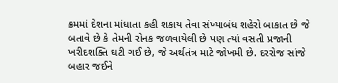ક્રમમાં દેશના માંધાતા કહી શકાય તેવા સંખ્યાબંધ શહેરો બાકાત છે જે બતાવે છે કે તેમની રોનક જળવાયેલી છે પણ ત્યાં વસતી પ્રજાની ખરીદશક્તિ ઘટી ગઈ છે, જે અર્થતંત્ર માટે જોખમી છે. દરરોજ સાંજે બહાર જઈને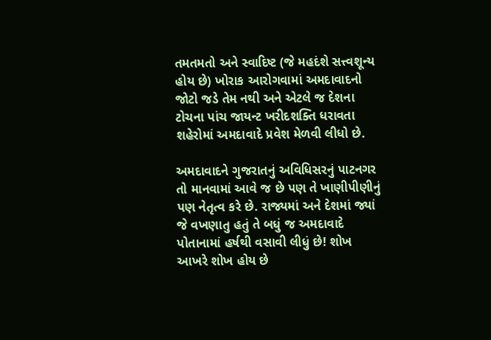તમતમતો અને સ્વાદિષ્ટ (જે મહદંશે સત્ત્વશૂન્ય હોય છે) ખોરાક આરોગવામાં અમદાવાદનો જોટો જડે તેમ નથી અને એટલે જ દેશના ટોચના પાંચ જાયન્ટ ખરીદશક્તિ ધરાવતા શહેરોમાં અમદાવાદે પ્રવેશ મેળવી લીધો છે.

અમદાવાદને ગુજરાતનું અવિધિસરનું પાટનગર તો માનવામાં આવે જ છે પણ તે ખાણીપીણીનું પણ નેતૃત્વ કરે છે. રાજ્યમાં અને દેશમાં જ્યાં જે વખણાતુ હતું તે બધું જ અમદાવાદે પોતાનામાં હર્ષથી વસાવી લીધું છે! શોખ આખરે શોખ હોય છે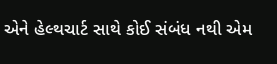એને હેલ્થચાર્ટ સાથે કોઈ સંબંધ નથી એમ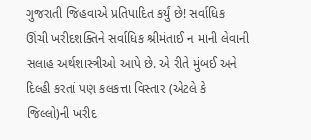ગુજરાતી જિહવાએ પ્રતિપાદિત કર્યું છે! સર્વાધિક ઊંચી ખરીદશક્તિને સર્વાધિક શ્રીમંતાઈ ન માની લેવાની સલાહ અર્થશાસ્ત્રીઓ આપે છે. એ રીતે મુંબઈ અને દિલ્હી કરતાં પણ કલકત્તા વિસ્તાર (એટલે કે જિલ્લો)ની ખરીદ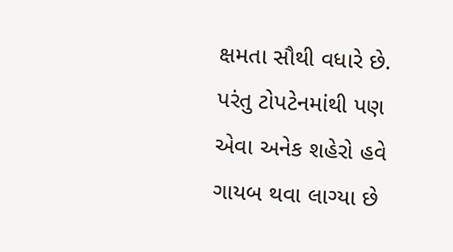ક્ષમતા સૌથી વધારે છે. પરંતુ ટોપટેનમાંથી પણ એવા અનેક શહેરો હવે ગાયબ થવા લાગ્યા છે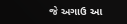જે અગાઉ આ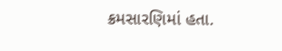ક્રમસારણિમાં હતા.